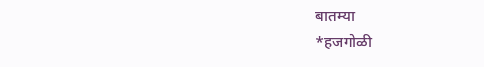बातम्या
*हजगोळी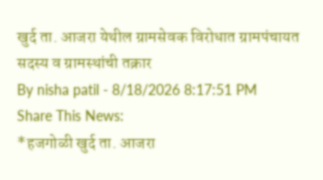खुर्द ता. आजरा येथील ग्रामसेवक विरोधात ग्रामपंचायत सदस्य व ग्रामस्थांची तक्रार
By nisha patil - 8/18/2026 8:17:51 PM
Share This News:
*हजगोळी खुर्द ता. आजरा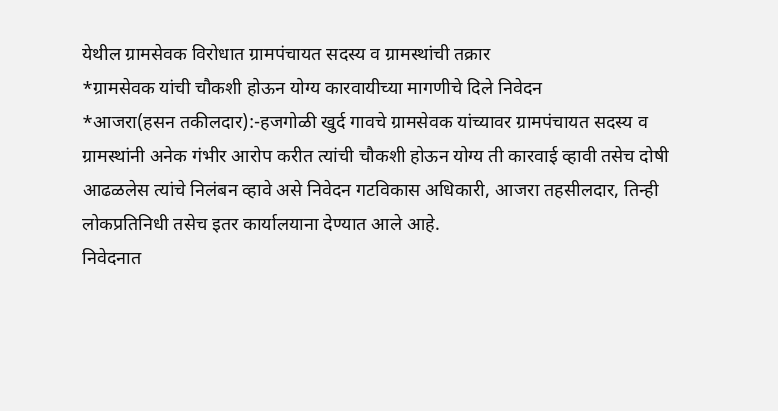येथील ग्रामसेवक विरोधात ग्रामपंचायत सदस्य व ग्रामस्थांची तक्रार
*ग्रामसेवक यांची चौकशी होऊन योग्य कारवायीच्या मागणीचे दिले निवेदन
*आजरा(हसन तकीलदार):-हजगोळी खुर्द गावचे ग्रामसेवक यांच्यावर ग्रामपंचायत सदस्य व ग्रामस्थांनी अनेक गंभीर आरोप करीत त्यांची चौकशी होऊन योग्य ती कारवाई व्हावी तसेच दोषी आढळलेस त्यांचे निलंबन व्हावे असे निवेदन गटविकास अधिकारी, आजरा तहसीलदार, तिन्ही लोकप्रतिनिधी तसेच इतर कार्यालयाना देण्यात आले आहे.
निवेदनात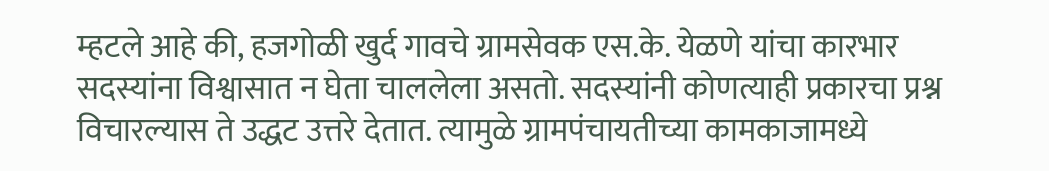म्हटले आहे की, हजगोळी खुर्द गावचे ग्रामसेवक एस.के. येळणे यांचा कारभार सदस्यांना विश्वासात न घेता चाललेला असतो. सदस्यांनी कोणत्याही प्रकारचा प्रश्न विचारल्यास ते उद्धट उत्तरे देतात. त्यामुळे ग्रामपंचायतीच्या कामकाजामध्ये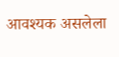आवश्यक असलेला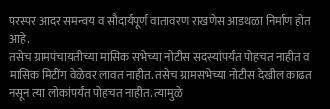परस्पर आदर समन्वय व सौदार्यपूर्ण वातावरण राखणेस आडथळा निर्माण होत आहे.
तसेच ग्रामपंचायतीच्या मासिक सभेच्या नोटीस सदस्यांपर्यंत पोहचत नाहीत व मासिक मिटींग वेळेवर लावत नाहीत. तसेच ग्रामसभेच्या नोटीस देखील काढत नसून त्या लोकांपर्यंत पोहचत नाहीत. त्यामुळे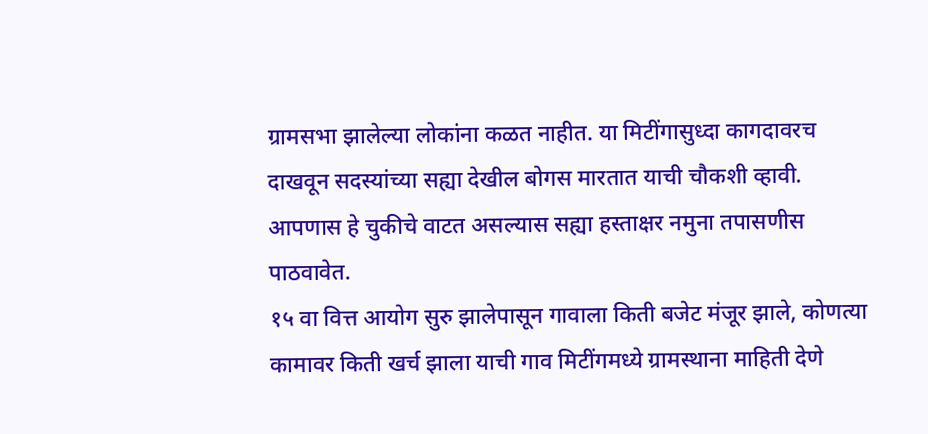ग्रामसभा झालेल्या लोकांना कळत नाहीत. या मिटींगासुध्दा कागदावरच दाखवून सदस्यांच्या सह्या देखील बोगस मारतात याची चौकशी व्हावी. आपणास हे चुकीचे वाटत असल्यास सह्या हस्ताक्षर नमुना तपासणीस पाठवावेत.
१५ वा वित्त आयोग सुरु झालेपासून गावाला किती बजेट मंजूर झाले, कोणत्या कामावर किती खर्च झाला याची गाव मिटींगमध्ये ग्रामस्थाना माहिती देणे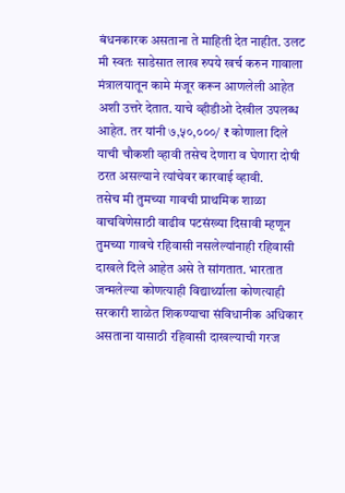बंधनकारक असताना ते माहिती देत नाहीत. उलट मी स्वतः साडेसात लाख रुपये खर्च करुन गावाला मंत्रालयातून कामे मंजूर करून आणलेली आहेत अशी उत्तरे देतात. याचे व्हीडीओ देखील उपलब्ध आहेत. तर यांनी ७,५०,०००/ ₹ कोणाला दिले याची चौकशी व्हावी तसेच देणारा व घेणारा दोषी ठरत असल्याने त्यांचेवर कारवाई व्हावी.
तसेच मी तुमच्या गावची प्राथमिक शाळा वाचविणेसाठी वाढीव पटसंख्या दिसावी म्हणून तुमच्या गावचे रहिवासी नसलेल्यांनाही रहिवासी दाखले दिले आहेत असे ते सांगतात. भारतात जन्मलेल्या कोणत्याही विद्यार्थ्याला कोणत्याही सरकारी शाळेत शिकण्याचा संविधानीक अधिकार असताना यासाठी रहिवासी दाखल्याची गरज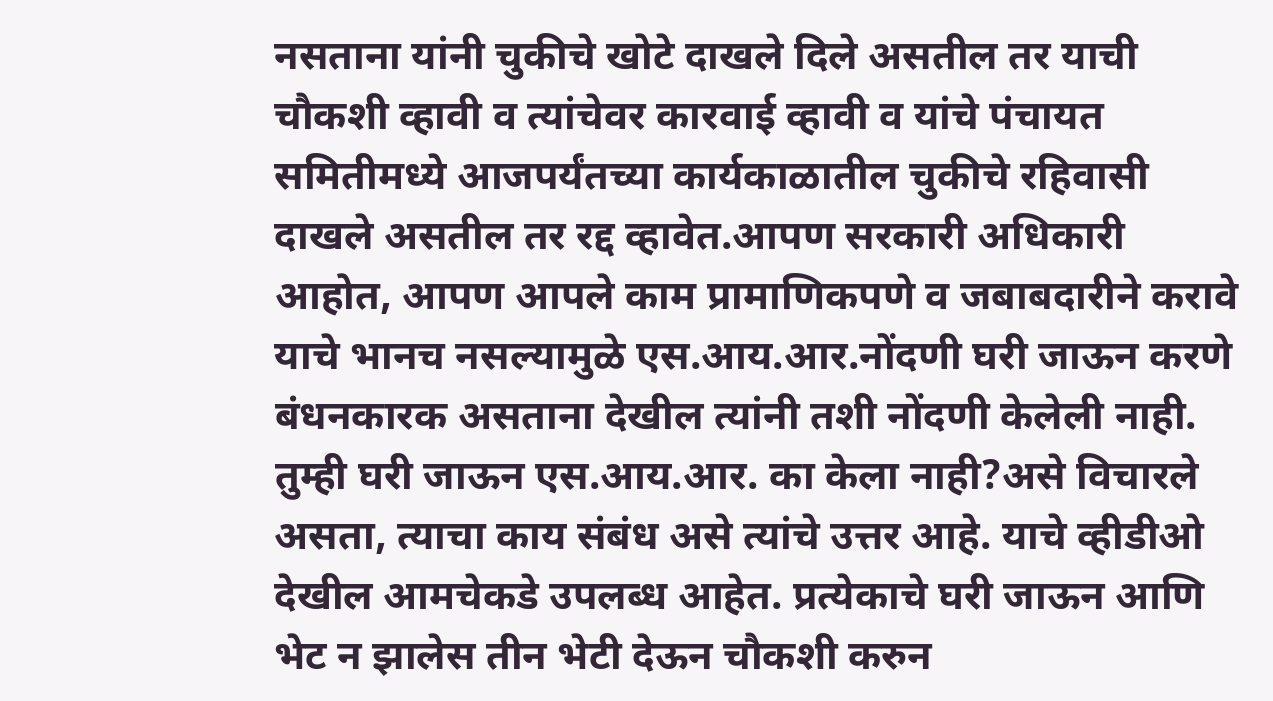नसताना यांनी चुकीचे खोटे दाखले दिले असतील तर याची चौकशी व्हावी व त्यांचेवर कारवाई व्हावी व यांचे पंचायत समितीमध्ये आजपर्यंतच्या कार्यकाळातील चुकीचे रहिवासी दाखले असतील तर रद्द व्हावेत.आपण सरकारी अधिकारी आहोत, आपण आपले काम प्रामाणिकपणे व जबाबदारीने करावे याचे भानच नसल्यामुळे एस.आय.आर.नोंदणी घरी जाऊन करणे बंधनकारक असताना देखील त्यांनी तशी नोंदणी केलेली नाही. तुम्ही घरी जाऊन एस.आय.आर. का केला नाही?असे विचारले असता, त्याचा काय संबंध असे त्यांचे उत्तर आहे. याचे व्हीडीओ देखील आमचेकडे उपलब्ध आहेत. प्रत्येकाचे घरी जाऊन आणि भेट न झालेस तीन भेटी देऊन चौकशी करुन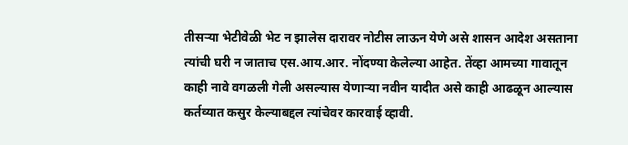तीसऱ्या भेटीवेळी भेट न झालेस दारावर नोटीस लाऊन येणे असे शासन आदेश असताना त्यांची घरी न जाताच एस.आय.आर. नोंदण्या केलेल्या आहेत. तेंव्हा आमच्या गावातून काही नावे वगळली गेली असल्यास येणाऱ्या नवीन यादीत असे काही आढळून आल्यास कर्तव्यात कसुर केल्याबद्दल त्यांचेवर कारवाई व्हावी.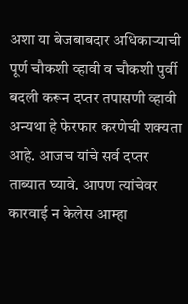अशा या बेजबाबदार अधिकाऱ्याची पूर्ण चौकशी व्हावी व चौकशी पुर्वी बदली करून दप्तर तपासणी व्हावी अन्यथा हे फेरफार करणेची शक्यता आहे. आजच यांचे सर्व दप्तर ताब्यात घ्यावे. आपण त्यांचेवर कारवाई न केलेस आम्हा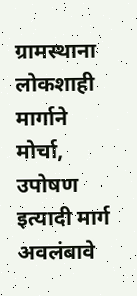ग्रामस्थाना लोकशाही मार्गाने मोर्चा, उपोषण इत्यादी मार्ग अवलंबावे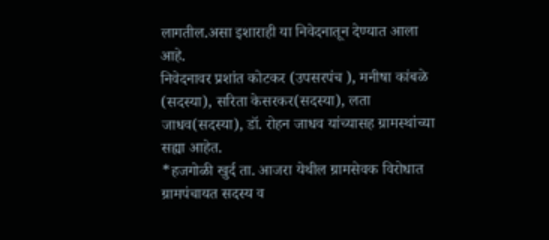लागतील.असा इशाराही या निवेदनातून देण्यात आला आहे.
निवेदनावर प्रशांत कोटकर (उपसरपंच ), मनीषा कांबळे (सदस्या), सरिता केसरकर(सदस्या), लता जाधव(सदस्या), डॉ. रोहन जाधव यांच्यासह ग्रामस्थांच्या सह्या आहेत.
*हजगोळी खुर्द ता. आजरा येथील ग्रामसेवक विरोधात ग्रामपंचायत सदस्य व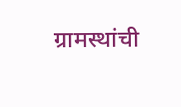ग्रामस्थांची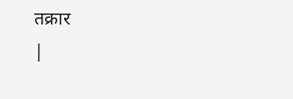तक्रार
|